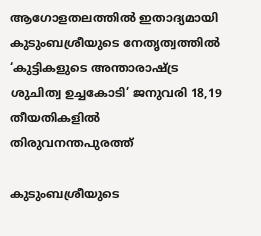ആഗോളതലത്തില്‍ ഇതാദ്യമായി കുടുംബശ്രീയുടെ നേതൃത്വത്തില്‍ ‘കുട്ടികളുടെ അന്താരാഷ്ട്ര ശുചിത്വ ഉച്ചകോടി’ ജനുവരി 18,19 തീയതികളില്‍ തിരുവനന്തപുരത്ത്‌

കുടുംബശ്രീയുടെ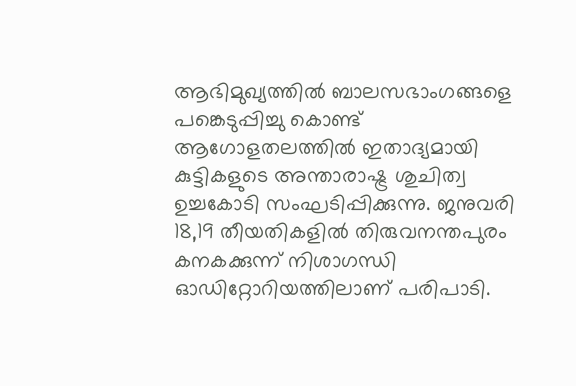ആഭിമുഖ്യത്തില്‍ ബാലസഭാംഗങ്ങളെ പങ്കെടുപ്പിച്ചു കൊണ്ട് ആഗോളതലത്തില്‍ ഇതാദ്യമായി കുട്ടികളുടെ അന്താരാഷ്ട്ര ശുചിത്വ ഉച്ചകോടി സംഘടിപ്പിക്കുന്നു. ജനുവരി 18,19 തീയതികളില്‍ തിരുവനന്തപുരം കനകക്കുന്ന് നിശാഗന്ധി ഓഡിറ്റോറിയത്തിലാണ് പരിപാടി.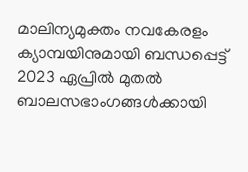മാലിന്യമുക്തം നവകേരളം ക്യാമ്പയിനുമായി ബന്ധപ്പെട്ട് 2023 ഏപ്രില്‍ മുതല്‍  ബാലസഭാംഗങ്ങള്‍ക്കായി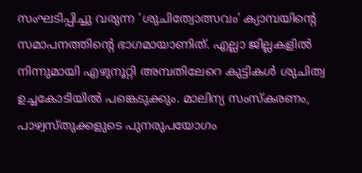സംഘടിപ്പിച്ചു വരുന്ന ‘ശുചിത്വോത്സവം’ ക്യാമ്പയിന്‍റെ സമാപനത്തിന്‍റെ ഭാഗമായാണിത്. എല്ലാ ജില്ലകളില്‍ നിന്നുമായി എഴുനൂറ്റി അമ്പതിലേറെ കുട്ടികള്‍ ശുചിത്വ ഉച്ചകോടിയില്‍ പങ്കെടുക്കും. മാലിന്യ സംസ്കരണം, പാഴ്വസ്തുക്കളുടെ പുനരുപയോഗം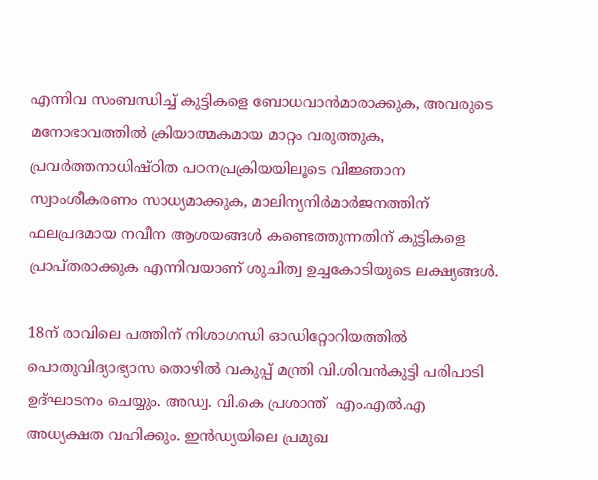എന്നിവ സംബന്ധിച്ച് കുട്ടികളെ ബോധവാന്‍മാരാക്കുക, അവരുടെ മനോഭാവത്തില്‍ ക്രിയാത്മകമായ മാറ്റം വരുത്തുക, പ്രവര്‍ത്തനാധിഷ്ഠിത പഠനപ്രക്രിയയിലൂടെ വിജ്ഞാന സ്വാംശീകരണം സാധ്യമാക്കുക, മാലിന്യനിര്‍മാര്‍ജനത്തിന് ഫലപ്രദമായ നവീന ആശയങ്ങള്‍ കണ്ടെത്തുന്നതിന് കുട്ടികളെ പ്രാപ്തരാക്കുക എന്നിവയാണ് ശുചിത്വ ഉച്ചകോടിയുടെ ലക്ഷ്യങ്ങള്‍.

18ന് രാവിലെ പത്തിന് നിശാഗന്ധി ഓഡിറ്റോറിയത്തില്‍ പൊതുവിദ്യാഭ്യാസ തൊഴില്‍ വകുപ്പ് മന്ത്രി വി.ശിവന്‍കുട്ടി പരിപാടി ഉദ്ഘാടനം ചെയ്യും. അഡ്വ. വി.കെ പ്രശാന്ത്  എം.എല്‍.എ അധ്യക്ഷത വഹിക്കും. ഇന്‍ഡ്യയിലെ പ്രമുഖ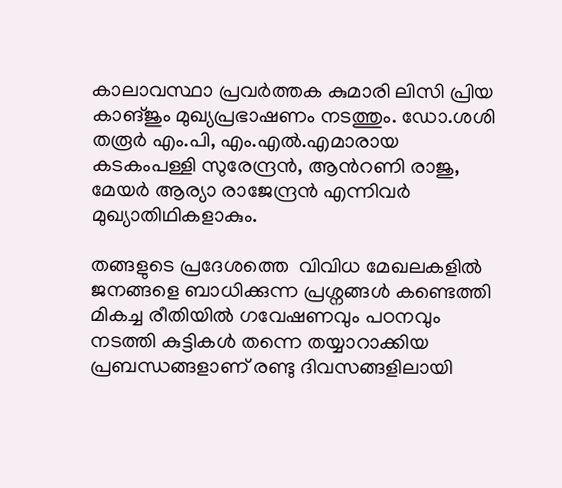കാലാവസ്ഥാ പ്രവര്‍ത്തക കുമാരി ലിസി പ്രിയ കാങ്ജും മുഖ്യപ്രഭാഷണം നടത്തും. ഡോ.ശശി തരൂര്‍ എം.പി, എം.എല്‍.എമാരായ കടകംപള്ളി സുരേന്ദ്രന്‍, ആന്‍റണി രാജു, മേയര്‍ ആര്യാ രാജേന്ദ്രന്‍ എന്നിവര്‍ മുഖ്യാതിഥികളാകും.

തങ്ങളുടെ പ്രദേശത്തെ  വിവിധ മേഖലകളില്‍ ജനങ്ങളെ ബാധിക്കുന്ന പ്രശ്നങ്ങള്‍ കണ്ടെത്തി മികച്ച രീതിയില്‍ ഗവേഷണവും പഠനവും നടത്തി കുട്ടികള്‍ തന്നെ തയ്യാറാക്കിയ പ്രബന്ധങ്ങളാണ് രണ്ടു ദിവസങ്ങളിലായി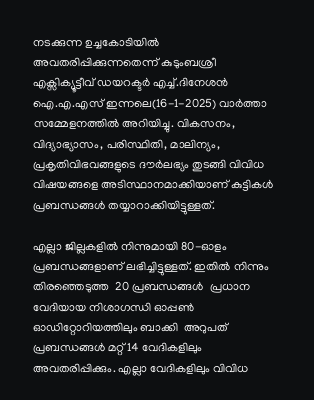നടക്കുന്ന ഉച്ചകോടിയില്‍ അവതരിപ്പിക്കുന്നതെന്ന് കുടുംബശ്രീ എക്സിക്യൂട്ടീവ് ഡയറക്ടര്‍ എച്ച്.ദിനേശന്‍ ഐ.എ.എസ് ഇന്നലെ(16-1-2025) വാര്‍ത്താ സമ്മേളനത്തില്‍ അറിയിച്ചു. വികസനം, വിദ്യാഭ്യാസം, പരിസ്ഥിതി, മാലിന്യം, പ്രകൃതിവിഭവങ്ങളുടെ ദൗര്‍ലഭ്യം തുടങ്ങി വിവിധ വിഷയങ്ങളെ അടിസ്ഥാനമാക്കിയാണ് കുട്ടികള്‍ പ്രബന്ധങ്ങള്‍ തയ്യാറാക്കിയിട്ടുള്ളത്.

എല്ലാ ജില്ലകളില്‍ നിന്നുമായി 80-ഓളം പ്രബന്ധങ്ങളാണ് ലഭിച്ചിട്ടുള്ളത്. ഇതില്‍ നിന്നും തിരഞ്ഞെടുത്ത  20 പ്രബന്ധങ്ങള്‍  പ്രധാന വേദിയായ നിശാഗന്ധി ഓപ്പണ്‍ ഓഡിറ്റോറിയത്തിലും ബാക്കി  അറുപത്  പ്രബന്ധങ്ങള്‍ മറ്റ് 14 വേദികളിലും അവതരിപ്പിക്കും. എല്ലാ വേദികളിലും വിവിധ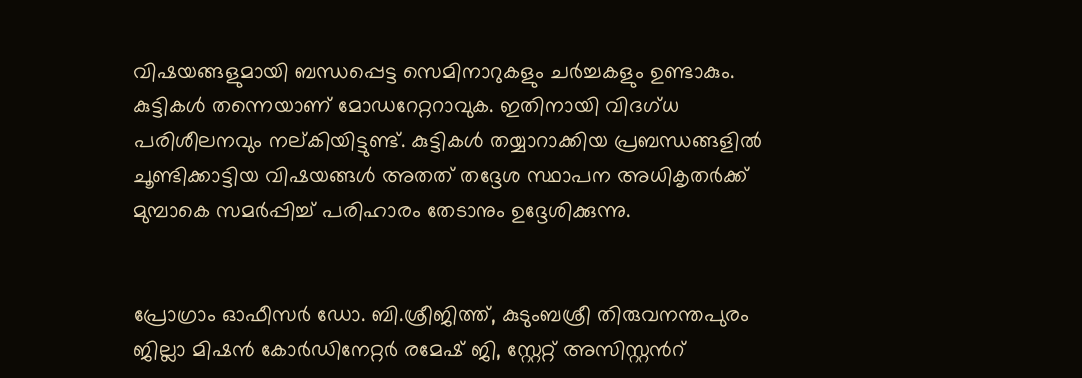വിഷയങ്ങളുമായി ബന്ധപ്പെട്ട സെമിനാറുകളും ചര്‍ച്ചകളും ഉണ്ടാകും. കുട്ടികള്‍ തന്നെയാണ് മോഡറേറ്ററാവുക. ഇതിനായി വിദഗ്ധ പരിശീലനവും നല്കിയിട്ടുണ്ട്. കുട്ടികള്‍ തയ്യാറാക്കിയ പ്രബന്ധങ്ങളില്‍ ചൂണ്ടിക്കാട്ടിയ വിഷയങ്ങള്‍ അതത് തദ്ദേശ സ്ഥാപന അധികൃതര്‍ക്ക് മുമ്പാകെ സമര്‍പ്പിച്ച് പരിഹാരം തേടാനും ഉദ്ദേശിക്കുന്നു.


പ്രോഗ്രാം ഓഫീസര്‍ ഡോ. ബി.ശ്രീജിത്ത്, കുടുംബശ്രീ തിരുവനന്തപുരം ജില്ലാ മിഷന്‍ കോര്‍ഡിനേറ്റര്‍ രമേഷ് ജി, സ്റ്റേറ്റ് അസിസ്റ്റന്‍റ്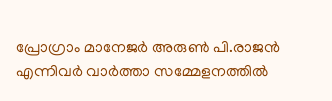പ്രോഗ്രാം മാനേജര്‍ അരുണ്‍ പി.രാജന്‍ എന്നിവര്‍ വാര്‍ത്താ സമ്മേളനത്തില്‍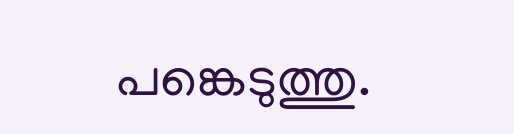പങ്കെടുത്തു.